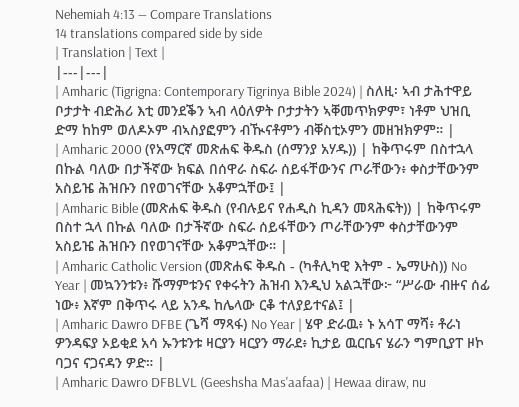Nehemiah 4:13 — Compare Translations
14 translations compared side by side
| Translation | Text |
|---|---|
| Amharic (Tigrigna: Contemporary Tigrinya Bible 2024) | ስለዚ፡ ኣብ ታሕተዋይ ቦታታት ብድሕሪ እቲ መንደቕን ኣብ ላዕለዎት ቦታታትን ኣቐመጥክዎም፣ ነቶም ህዝቢ ድማ ከከም ወለዶኦም ብኣስያፎምን ብዂናቶምን ብቐስቲኦምን መዘዝክዎም። |
| Amharic 2000 (የአማርኛ መጽሐፍ ቅዱስ (ሰማንያ አሃዱ)) | ከቅጥሩም በስተኋላ በኩል ባለው በታችኛው ክፍል በሰዋራ ስፍራ ሰይፋቸውንና ጦራቸውን፥ ቀስታቸውንም አስይዤ ሕዝቡን በየወገናቸው አቆምኋቸው፤ |
| Amharic Bible (መጽሐፍ ቅዱስ (የብሉይና የሐዲስ ኪዳን መጻሕፍት)) | ከቅጥሩም በስተ ኋላ በኩል ባለው በታችኛው ስፍራ ሰይፋቸውን ጦራቸውንም ቀስታቸውንም አስይዤ ሕዝቡን በየወገናቸው አቆምኋቸው። |
| Amharic Catholic Version (መጽሐፍ ቅዱስ - (ካቶሊካዊ እትም - ኤማሁስ)) No Year | መኳንንቱን፥ ሹማምቱንና የቀሩትን ሕዝብ እንዲህ አልኋቸው፦ “ሥራው ብዙና ሰፊ ነው፥ እኛም በቅጥሩ ላይ አንዱ ከሌላው ርቆ ተለያይተናል፤ |
| Amharic Dawro DFBE (ጌሻ ማጻፋ) No Year | ሄዋ ድራዉ፥ ኑ አሳፐ ማሻ፥ ቶራነ ዎንዳፍያ ኦይቂደ አሳ ኡንቱንቱ ዛርያን ዛርያን ማራደ፥ ኪታይ ዉርቤና ሄራን ግምቢያፐ ዞኮ ባጋና ናጋናዳን ዎድ። |
| Amharic Dawro DFBLVL (Geeshsha Mas'aafaa) | Hewaa diraw, nu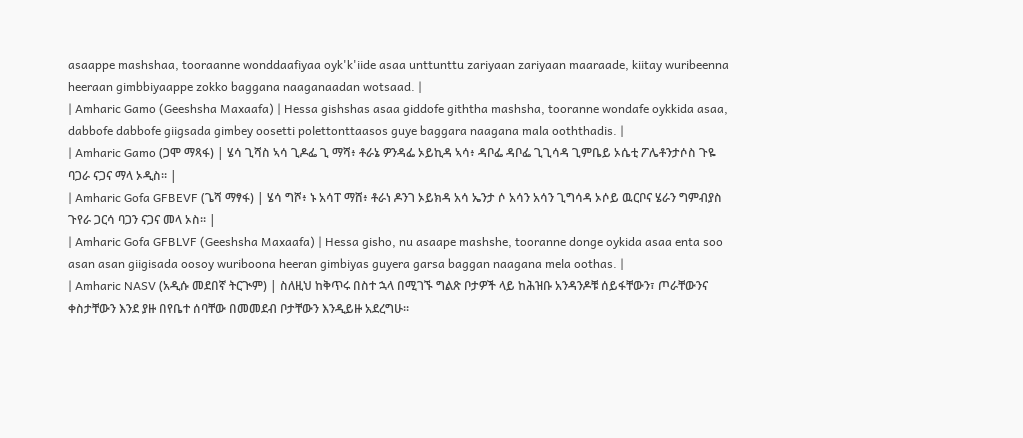asaappe mashshaa, tooraanne wonddaafiyaa oyk'k'iide asaa unttunttu zariyaan zariyaan maaraade, kiitay wuribeenna heeraan gimbbiyaappe zokko baggana naaganaadan wotsaad. |
| Amharic Gamo (Geeshsha Maxaafa) | Hessa gishshas asaa giddofe giththa mashsha, tooranne wondafe oykkida asaa, dabbofe dabbofe giigsada gimbey oosetti polettonttaasos guye baggara naagana mala ooththadis. |
| Amharic Gamo (ጋሞ ማጻፋ) | ሄሳ ጊሻስ ኣሳ ጊዶፌ ጊ ማሻ፥ ቶራኔ ዎንዳፌ ኦይኪዳ ኣሳ፥ ዳቦፌ ዳቦፌ ጊጊሳዳ ጊምቤይ ኦሴቲ ፖሌቶንታሶስ ጉዬ ባጋራ ናጋና ማላ ኦዲስ። |
| Amharic Gofa GFBEVF (ጌሻ ማፃፋ) | ሄሳ ግሾ፥ ኑ አሳፐ ማሸ፥ ቶራነ ዶንገ ኦይክዳ አሳ ኤንታ ሶ አሳን አሳን ጊግሳዳ ኦሶይ ዉርቦና ሄራን ግምብያስ ጉየራ ጋርሳ ባጋን ናጋና መላ ኦስ። |
| Amharic Gofa GFBLVF (Geeshsha Maxaafa) | Hessa gisho, nu asaape mashshe, tooranne donge oykida asaa enta soo asan asan giigisada oosoy wuriboona heeran gimbiyas guyera garsa baggan naagana mela oothas. |
| Amharic NASV (አዲሱ መደበኛ ትርጒም) | ስለዚህ ከቅጥሩ በስተ ኋላ በሚገኙ ግልጽ ቦታዎች ላይ ከሕዝቡ አንዳንዶቹ ሰይፋቸውን፣ ጦራቸውንና ቀስታቸውን እንደ ያዙ በየቤተ ሰባቸው በመመደብ ቦታቸውን እንዲይዙ አደረግሁ።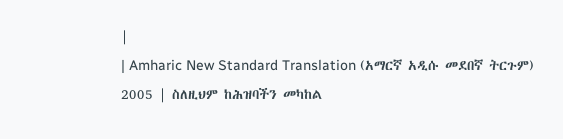|
| Amharic New Standard Translation (አማርኛ አዲሱ መደበኛ ትርጉም) 2005 | ስለዚህም ከሕዝባችን መካከል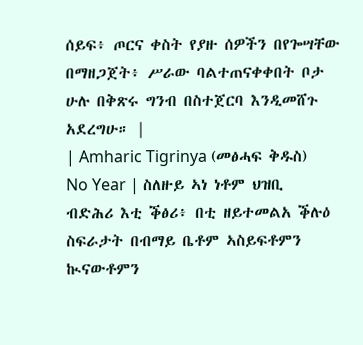ሰይፍ፥ ጦርና ቀስት የያዙ ሰዎችን በየጐሣቸው በማዘጋጀት፥ ሥራው ባልተጠናቀቀበት ቦታ ሁሉ በቅጽሩ ግንብ በስተጀርባ እንዲመሸጉ አደረግሁ። |
| Amharic Tigrinya (መፅሓፍ ቅዱስ) No Year | ስለዙይ ኣነ ነቶም ህዝቢ ብድሕሪ እቲ ቕፅሪ፥ በቲ ዘይተመልአ ቕሉዕ ስፍራታት በብማይ ቤቶም ኣስይፍቶምን ኲናውቶምን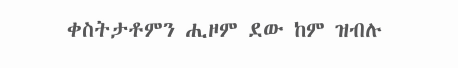ቀስትታቶምን ሒዞም ደው ከም ዝብሉ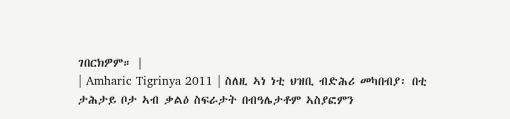ገበርክዎም። |
| Amharic Tigrinya 2011 | ስለዚ ኣነ ነቲ ህዝቢ ብድሕሪ መካበብያ፡ በቲ ታሕታይ ቦታ ኣብ ቃልዕ ስፍራታት በብዓሌታቶም ኣስያፎምን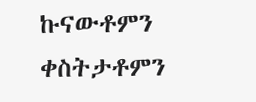ኩናውቶምን ቀስትታቶምን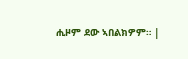ሒዞም ደው ኣበልክዎም። |